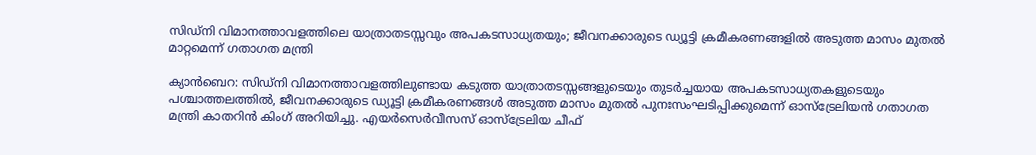സിഡ്നി വിമാനത്താവളത്തിലെ യാത്രാതടസ്സവും അപകടസാധ്യതയും; ജീവനക്കാരുടെ ഡ്യൂട്ടി ക്രമീകരണങ്ങളിൽ അടുത്ത മാസം മുതൽ മാറ്റമെന്ന് ഗതാഗത മന്ത്രി

ക്യാൻബെറ: സിഡ്നി വിമാനത്താവളത്തിലുണ്ടായ കടുത്ത യാത്രാതടസ്സങ്ങളുടെയും തുടർച്ചയായ അപകടസാധ്യതകളുടെയും പശ്ചാത്തലത്തിൽ, ജീവനക്കാരുടെ ഡ്യൂട്ടി ക്രമീകരണങ്ങൾ അടുത്ത മാസം മുതൽ പുനഃസംഘടിപ്പിക്കുമെന്ന് ഓസ്‌ട്രേലിയൻ ഗതാഗത മന്ത്രി കാതറിൻ കിംഗ് അറിയിച്ചു. എയർസെർവീസസ് ഓസ്‌ട്രേലിയ ചീഫ്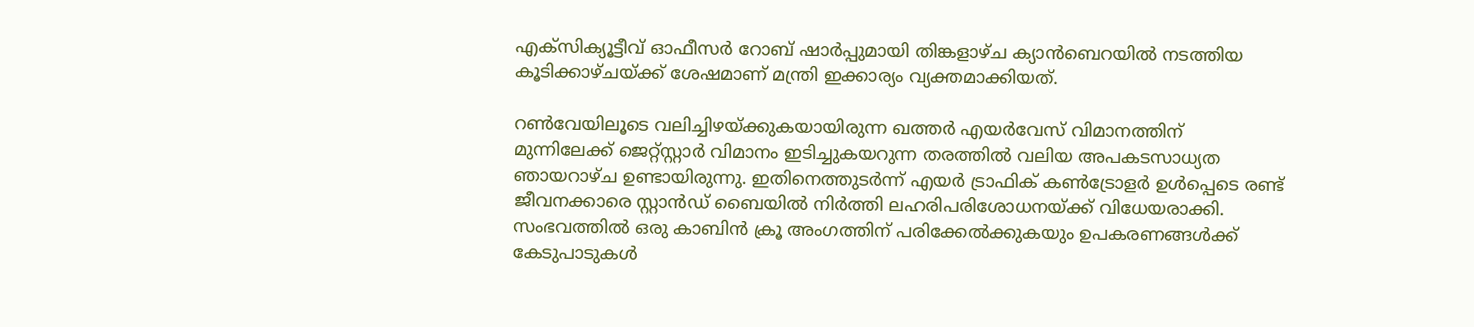എക്സിക്യൂട്ടീവ് ഓഫീസർ റോബ് ഷാർപ്പുമായി തിങ്കളാഴ്ച ക്യാൻബെറയിൽ നടത്തിയ കൂടിക്കാഴ്ചയ്ക്ക് ശേഷമാണ് മന്ത്രി ഇക്കാര്യം വ്യക്തമാക്കിയത്.

റൺവേയിലൂടെ വലിച്ചിഴയ്ക്കുകയായിരുന്ന ഖത്തർ എയർവേസ് വിമാനത്തിന് മുന്നിലേക്ക് ജെറ്റ്‌സ്റ്റാർ വിമാനം ഇടിച്ചുകയറുന്ന തരത്തിൽ വലിയ അപകടസാധ്യത ഞായറാഴ്ച ഉണ്ടായിരുന്നു. ഇതിനെത്തുടർന്ന് എയർ ട്രാഫിക് കൺട്രോളർ ഉൾപ്പെടെ രണ്ട് ജീവനക്കാരെ സ്റ്റാൻഡ് ബൈയിൽ നിർത്തി ലഹരിപരിശോധനയ്ക്ക് വിധേയരാക്കി. സംഭവത്തിൽ ഒരു കാബിൻ ക്രൂ അംഗത്തിന് പരിക്കേൽക്കുകയും ഉപകരണങ്ങൾക്ക് കേടുപാടുകൾ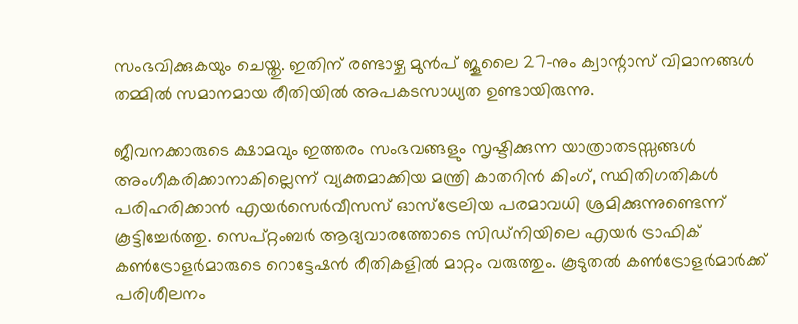സംഭവിക്കുകയും ചെയ്തു. ഇതിന് രണ്ടാഴ്ച മുൻപ് ജൂലൈ 27-നും ക്വാന്റാസ് വിമാനങ്ങൾ തമ്മിൽ സമാനമായ രീതിയിൽ അപകടസാധ്യത ഉണ്ടായിരുന്നു.

ജീവനക്കാരുടെ ക്ഷാമവും ഇത്തരം സംഭവങ്ങളും സൃഷ്ടിക്കുന്ന യാത്രാതടസ്സങ്ങൾ അംഗീകരിക്കാനാകില്ലെന്ന് വ്യക്തമാക്കിയ മന്ത്രി കാതറിൻ കിംഗ്, സ്ഥിതിഗതികൾ പരിഹരിക്കാൻ എയർസെർവീസസ് ഓസ്‌ട്രേലിയ പരമാവധി ശ്രമിക്കുന്നുണ്ടെന്ന് കൂട്ടിച്ചേർത്തു. സെപ്റ്റംബർ ആദ്യവാരത്തോടെ സിഡ്നിയിലെ എയർ ട്രാഫിക് കൺട്രോളർമാരുടെ റൊട്ടേഷൻ രീതികളിൽ മാറ്റം വരുത്തും. കൂടുതൽ കൺട്രോളർമാർക്ക് പരിശീലനം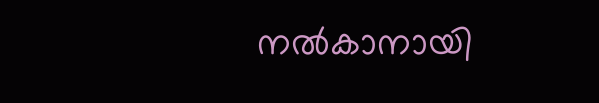നൽകാനായി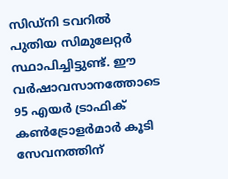സിഡ്നി ടവറിൽ പുതിയ സിമുലേറ്റർ സ്ഥാപിച്ചിട്ടുണ്ട്. ഈ വർഷാവസാനത്തോടെ 95 എയർ ട്രാഫിക് കൺട്രോളർമാർ കൂടി സേവനത്തിന്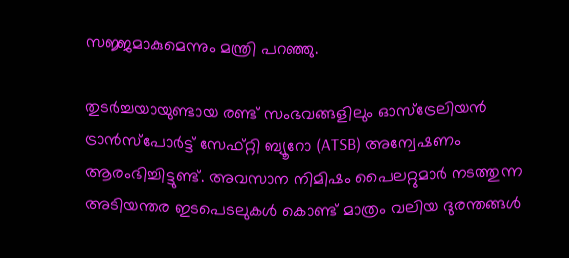സജ്ജമാകുമെന്നും മന്ത്രി പറഞ്ഞു.

തുടർച്ചയായുണ്ടായ രണ്ട് സംഭവങ്ങളിലും ഓസ്‌ട്രേലിയൻ ട്രാൻസ്‌പോർട്ട് സേഫ്റ്റി ബ്യൂറോ (ATSB) അന്വേഷണം ആരംഭിച്ചിട്ടുണ്ട്. അവസാന നിമിഷം പൈലറ്റുമാർ നടത്തുന്ന അടിയന്തര ഇടപെടലുകൾ കൊണ്ട് മാത്രം വലിയ ദുരന്തങ്ങൾ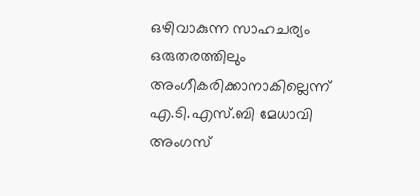ഒഴിവാകുന്ന സാഹചര്യം ഒരുതരത്തിലും അംഗീകരിക്കാനാകില്ലെന്ന് എ.ടി.എസ്.ബി മേധാവി അംഗസ്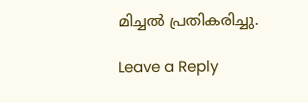മിച്ചൽ പ്രതികരിച്ചു.

Leave a Reply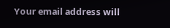Your email address will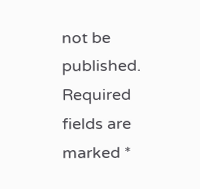not be published. Required fields are marked *